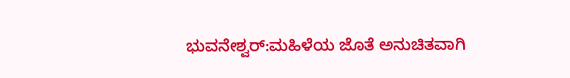ಭುವನೇಶ್ವರ್:ಮಹಿಳೆಯ ಜೊತೆ ಅನುಚಿತವಾಗಿ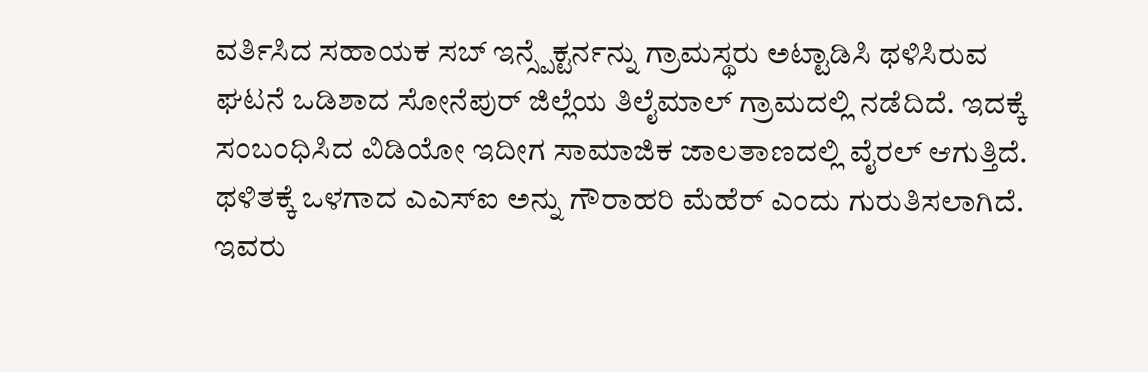ವರ್ತಿಸಿದ ಸಹಾಯಕ ಸಬ್ ಇನ್ಸ್ಪೆಕ್ಟರ್ನನ್ನು ಗ್ರಾಮಸ್ಥರು ಅಟ್ಟಾಡಿಸಿ ಥಳಿಸಿರುವ ಘಟನೆ ಒಡಿಶಾದ ಸೋನೆಪುರ್ ಜಿಲ್ಲೆಯ ತಿಲೈಮಾಲ್ ಗ್ರಾಮದಲ್ಲಿ ನಡೆದಿದೆ. ಇದಕ್ಕೆ ಸಂಬಂಧಿಸಿದ ವಿಡಿಯೋ ಇದೀಗ ಸಾಮಾಜಿಕ ಜಾಲತಾಣದಲ್ಲಿ ವೈರಲ್ ಆಗುತ್ತಿದೆ.
ಥಳಿತಕ್ಕೆ ಒಳಗಾದ ಎಎಸ್ಐ ಅನ್ನು ಗೌರಾಹರಿ ಮೆಹೆರ್ ಎಂದು ಗುರುತಿಸಲಾಗಿದೆ. ಇವರು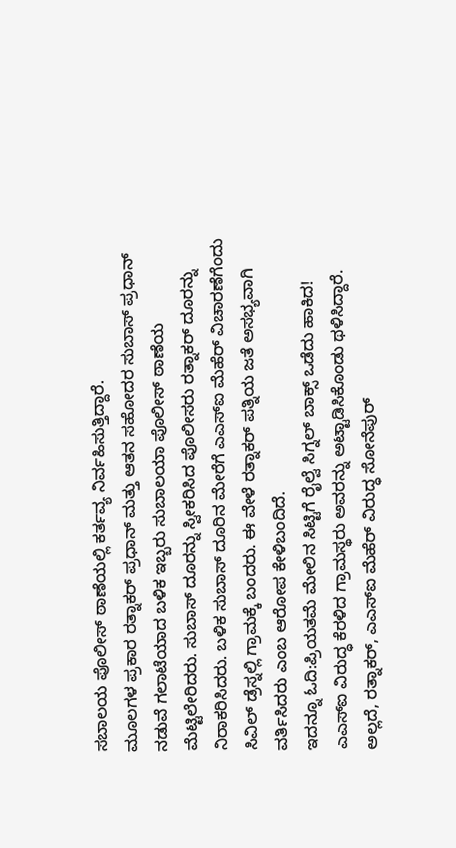ಸಬಾಲಯ ಪೊಲೀಸ್ ಠಾಣೆಯಲ್ಲಿ ಕರ್ತವ್ಯ ನಿರ್ವಹಿಸುತ್ತಿದ್ದಾರೆ.
ಮೂಲಗಳ ಪ್ರಕಾರ ರತ್ನಾಕರ್ ಪ್ರಧಾನ್ ಮತ್ತು ಆತನ ಸಹೋದರ ಸುಬಾಸ್ ಪ್ರಧಾನ್ ನಡುವೆ ಗಲಾಟೆಯಾದ ಬಳಿಕ ಇಬ್ಬರು ಸುಬಾಲಯಾ ಪೊಲೀಸ್ ಠಾಣೆಯ ಮೆಟ್ಟಿಲೇರಿದರು. ಸುಬಾಸ್ ದೂರನ್ನು ಸ್ವೀಕರಿಸಿದ ಪೊಲೀಸರು ರತ್ನಾಕರ್ ದೂರನ್ನು ನಿರಾಕರಿಸಿದರು. ಬಳಿಕ ಸುಬಾಸ್ ದೂರಿನ ಮೇರೆಗೆ ಎಎಸ್ಐ ಮೆಹೆರ್ ವಿಚಾರಣೆಗೆಂದು ಸಿವಿಲ್ ಡ್ರೆಸ್ನಲ್ಲಿ ಗ್ರಾಮಕ್ಕೆ ಬಂದರು. ಈ ವೇಳೆ ರತ್ನಾಕರ್ ಪತ್ನಿಯ ಜತೆ ಅಸಭ್ಯವಾಗಿ ವರ್ತಿಸಿದರು ಎಂಬ ಆರೋಪ ಕೇಳಿಬಂದಿದೆ.
ಇದನ್ನೂ ಓದಿ:ಪ್ರಿಯತಮೆ ಮೇಲಿನ ಸಿಟ್ಟಿಗೆ ರೈಲ್ವೆ ಸಿಗ್ನಲ್ ಬಾಕ್ಸ್ ಒಡೆದು ಹಾಕಿದ!
ಎಎಸ್ಐ ವಿರುದ್ಧ ಕೆರಳಿದ ಗ್ರಾಮಸ್ಥರು ಅವರನ್ನು ಅಟ್ಟಾಡಿಸಿಕೊಂಡು ಥಳಿಸಿದ್ದಾರೆ. ಅಲ್ಲದೆ, ರತ್ನಾಕರ್, ಎಎಸ್ಐ ಮೆಹೆರ್ ವಿರುದ್ಧ ಸೋನೆಪುರ್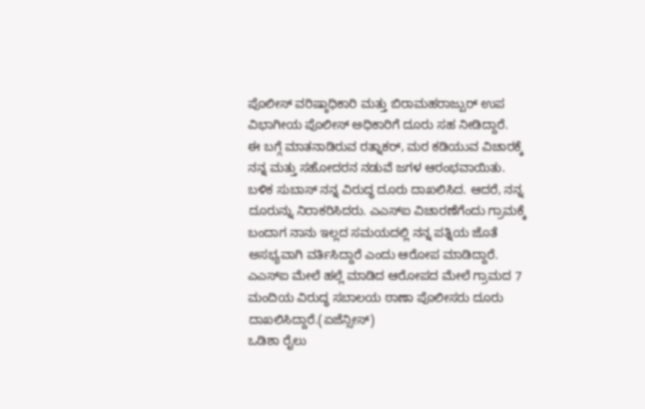ಪೊಲೀಸ್ ವರಿಷ್ಠಾಧಿಕಾರಿ ಮತ್ತು ಬಿರಾಮಹರಾಜ್ಪುರ್ ಉಪ ವಿಭಾಗೀಯ ಪೊಲೀಸ್ ಅಧಿಕಾರಿಗೆ ದೂರು ಸಹ ನೀಡಿದ್ದಾರೆ.
ಈ ಬಗ್ಗೆ ಮಾತನಾಡಿರುವ ರತ್ನಾಕರ್, ಮರ ಕಡಿಯುವ ವಿಚಾರಕ್ಕೆ ನನ್ನ ಮತ್ತು ಸಹೋದರನ ನಡುವೆ ಜಗಳ ಆರಂಭವಾಯಿತು. ಬಳಿಕ ಸುಬಾಸ್ ನನ್ನ ವಿರುದ್ಧ ದೂರು ದಾಖಲಿಸಿದ. ಆದರೆ, ನನ್ನ ದೂರುನ್ನು ನಿರಾಕರಿಸಿದರು. ಎಎಸ್ಐ ವಿಚಾರಣೆಗೆಂದು ಗ್ರಾಮಕ್ಕೆ ಬಂದಾಗ ನಾನು ಇಲ್ಲದ ಸಮಯದಲ್ಲಿ ನನ್ನ ಪತ್ನಿಯ ಜೊತೆ ಅಸಭ್ಯವಾಗಿ ವರ್ತಿಸಿದ್ದಾರೆ ಎಂದು ಆರೋಪ ಮಾಡಿದ್ದಾರೆ.
ಎಎಸ್ಐ ಮೇಲೆ ಹಲ್ಲೆ ಮಾಡಿದ ಆರೋಪದ ಮೇಲೆ ಗ್ರಾಮದ 7 ಮಂದಿಯ ವಿರುದ್ಧ ಸಬಾಲಯ ಠಾಣಾ ಪೊಲೀಸರು ದೂರು ದಾಖಲಿಸಿದ್ದಾರೆ.(ಏಜೆನ್ಸೀಸ್)
ಒಡಿಶಾ ರೈಲು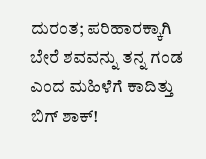ದುರಂತ; ಪರಿಹಾರಕ್ಕಾಗಿ ಬೇರೆ ಶವವನ್ನು ತನ್ನ ಗಂಡ ಎಂದ ಮಹಿಳೆಗೆ ಕಾದಿತ್ತು ಬಿಗ್ ಶಾಕ್!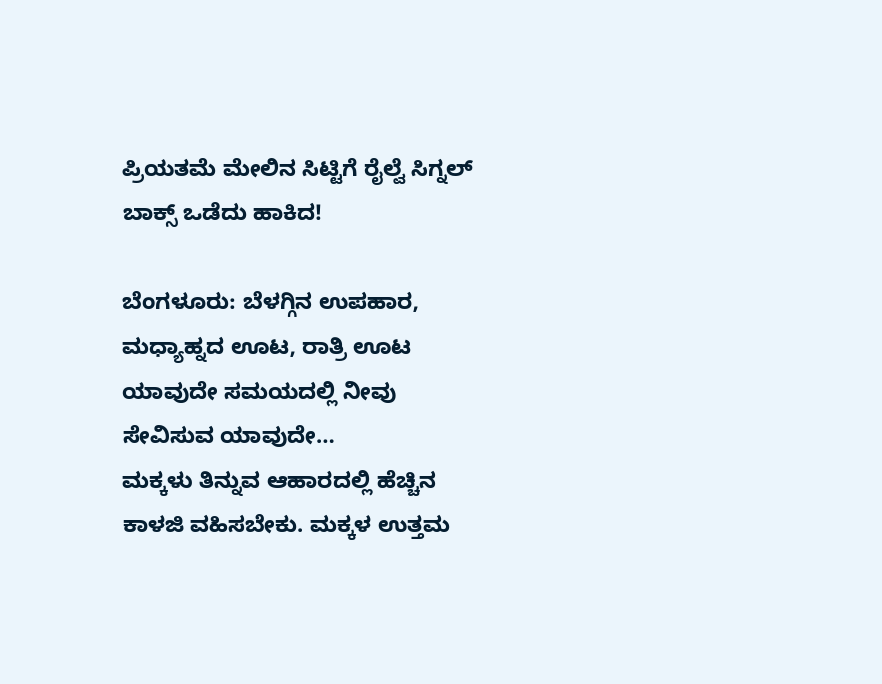ಪ್ರಿಯತಮೆ ಮೇಲಿನ ಸಿಟ್ಟಿಗೆ ರೈಲ್ವೆ ಸಿಗ್ನಲ್ ಬಾಕ್ಸ್ ಒಡೆದು ಹಾಕಿದ!

ಬೆಂಗಳೂರು: ಬೆಳಗ್ಗಿನ ಉಪಹಾರ, ಮಧ್ಯಾಹ್ನದ ಊಟ, ರಾತ್ರಿ ಊಟ ಯಾವುದೇ ಸಮಯದಲ್ಲಿ ನೀವು ಸೇವಿಸುವ ಯಾವುದೇ…
ಮಕ್ಕಳು ತಿನ್ನುವ ಆಹಾರದಲ್ಲಿ ಹೆಚ್ಚಿನ ಕಾಳಜಿ ವಹಿಸಬೇಕು. ಮಕ್ಕಳ ಉತ್ತಮ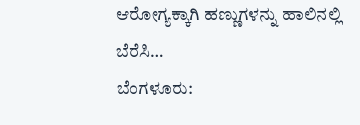ಆರೋಗ್ಯಕ್ಕಾಗಿ ಹಣ್ಣುಗಳನ್ನು ಹಾಲಿನಲ್ಲಿ ಬೆರೆಸಿ…
ಬೆಂಗಳೂರು: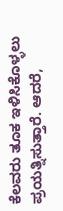ಕೆಲವರು ತೂಕ ಇಳಿಸಿಕೊಳ್ಳಲು ಪ್ರಯತ್ನಿಸುತ್ತಾರೆ. ಆದರೆ,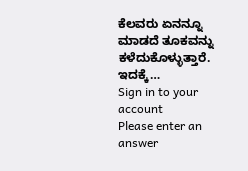ಕೆಲವರು ಏನನ್ನೂ ಮಾಡದೆ ತೂಕವನ್ನು ಕಳೆದುಕೊಳ್ಳುತ್ತಾರೆ. ಇದಕ್ಕೆ…
Sign in to your account
Please enter an answer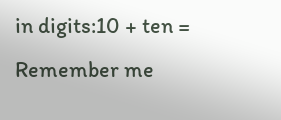in digits:10 + ten =
Remember me